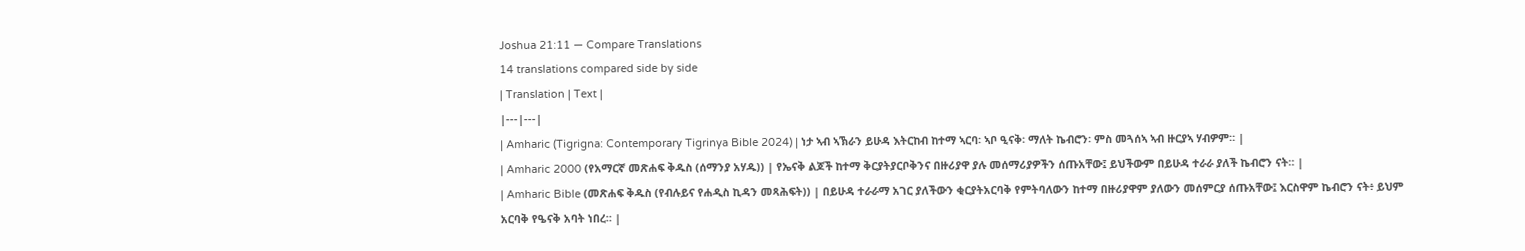Joshua 21:11 — Compare Translations
14 translations compared side by side
| Translation | Text |
|---|---|
| Amharic (Tigrigna: Contemporary Tigrinya Bible 2024) | ነታ ኣብ ኣኽራን ይሁዳ እትርከብ ከተማ ኣርባ፡ ኣቦ ዒናቅ፡ ማለት ኬብሮን፡ ምስ መጓሰኣ ኣብ ዙርያኣ ሃብዎም። |
| Amharic 2000 (የአማርኛ መጽሐፍ ቅዱስ (ሰማንያ አሃዱ)) | የኤናቅ ልጆች ከተማ ቅርያትያርቦቅንና በዙሪያዋ ያሉ መሰማሪያዎችን ሰጡአቸው፤ ይህችውም በይሁዳ ተራራ ያለች ኬብሮን ናት። |
| Amharic Bible (መጽሐፍ ቅዱስ (የብሉይና የሐዲስ ኪዳን መጻሕፍት)) | በይሁዳ ተራራማ አገር ያለችውን ቂርያትአርባቅ የምትባለውን ከተማ በዙሪያዋም ያለውን መሰምርያ ሰጡአቸው፤ እርስዋም ኬብሮን ናት፥ ይህም አርባቅ የዔናቅ አባት ነበረ። |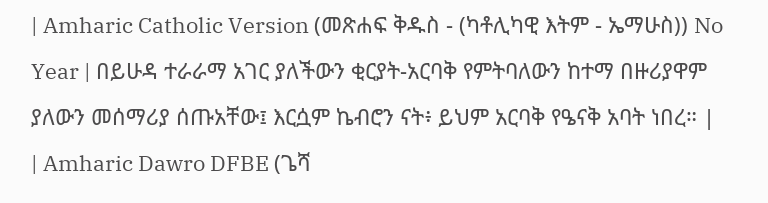| Amharic Catholic Version (መጽሐፍ ቅዱስ - (ካቶሊካዊ እትም - ኤማሁስ)) No Year | በይሁዳ ተራራማ አገር ያለችውን ቂርያት-አርባቅ የምትባለውን ከተማ በዙሪያዋም ያለውን መሰማሪያ ሰጡአቸው፤ እርሷም ኬብሮን ናት፥ ይህም አርባቅ የዔናቅ አባት ነበረ። |
| Amharic Dawro DFBE (ጌሻ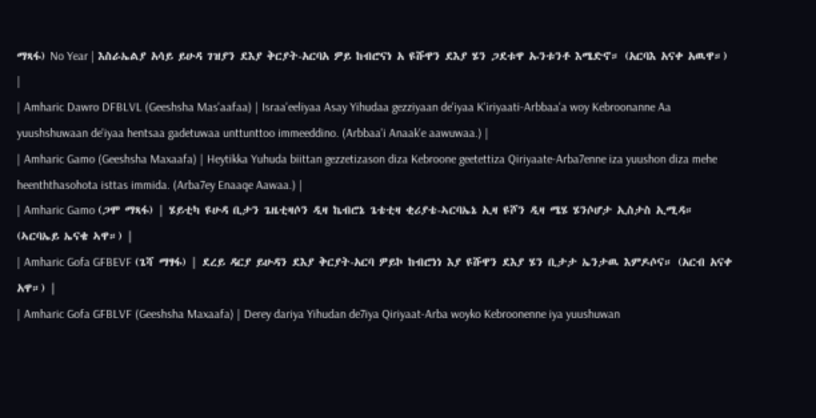ማጻፋ) No Year | እስራኤልያ አሳይ ይሁዳ ገዝያን ደእያ ቅርያት-አርባአ ዎይ ከብሮናነ አ ዩሹዋን ደእያ ሄን ጋደቱዋ ኡንቱንቶ እሜድኖ። (አርባእ አናቀ አዉዋ።) |
| Amharic Dawro DFBLVL (Geeshsha Mas'aafaa) | Israa'eeliyaa Asay Yihudaa gezziyaan de'iyaa K'iriyaati-Arbbaa'a woy Kebroonanne Aa yuushshuwaan de'iyaa hentsaa gadetuwaa unttunttoo immeeddino. (Arbbaa'i Anaak'e aawuwaa.) |
| Amharic Gamo (Geeshsha Maxaafa) | Heytikka Yuhuda biittan gezzetizason diza Kebroone geetettiza Qiriyaate-Arba7enne iza yuushon diza mehe heenththasohota isttas immida. (Arba7ey Enaaqe Aawaa.) |
| Amharic Gamo (ጋሞ ማጻፋ) | ሄይቲካ ዩሁዳ ቢታን ጌዜቲዛሶን ዲዛ ኬብሮኔ ጌቴቲዛ ቂሪያቴ-ኣርባኤኔ ኢዛ ዩሾን ዲዛ ሜሄ ሄንሶሆታ ኢስታስ ኢሚዳ። (ኣርባኤይ ኤናቄ ኣዋ።) |
| Amharic Gofa GFBEVF (ጌሻ ማፃፋ) | ደረይ ዳርያ ይሁዳን ደእያ ቅርያት-አርባ ዎይኮ ከብሮነነ እያ ዩሹዋን ደእያ ሄን ቢታታ ኤንታዉ እምዶሶና። (አርብ አናቀ አዋ።) |
| Amharic Gofa GFBLVF (Geeshsha Maxaafa) | Derey dariya Yihudan de7iya Qiriyaat-Arba woyko Kebroonenne iya yuushuwan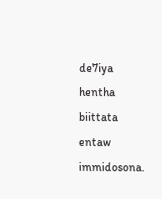de7iya hentha biittata entaw immidosona.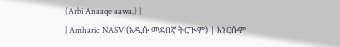(Arbi Anaaqe aawa.) |
| Amharic NASV (አዲሱ መደበኛ ትርጒም) | እነርሱም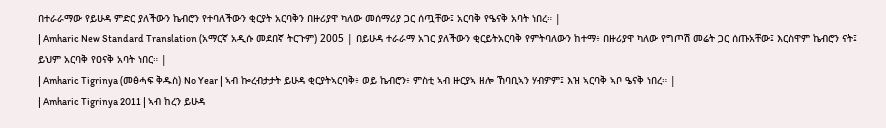በተራራማው የይሁዳ ምድር ያለችውን ኬብሮን የተባለችውን ቂርያት አርባቅን በዙሪያዋ ካለው መሰማሪያ ጋር ሰጧቸው፤ አርባቅ የዔናቅ አባት ነበረ። |
| Amharic New Standard Translation (አማርኛ አዲሱ መደበኛ ትርጉም) 2005 | በይሁዳ ተራራማ አገር ያለችውን ቂርይትአርባቅ የምትባለውን ከተማ፥ በዙሪያዋ ካለው የግጦሽ መሬት ጋር ሰጡአቸው፤ እርስዋም ኬብሮን ናት፤ ይህም አርባቅ የዐናቅ አባት ነበር። |
| Amharic Tigrinya (መፅሓፍ ቅዱስ) No Year | ኣብ ኰረብታታት ይሁዳ ቂርያትኣርባቅ፥ ወይ ኬብሮን፥ ምስቲ ኣብ ዙርያኣ ዘሎ ኸባቢኣን ሃብዎም፤ እዝ ኣርባቅ ኣቦ ዔናቅ ነበረ። |
| Amharic Tigrinya 2011 | ኣብ ከረን ይሁዳ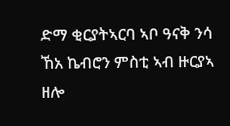ድማ ቂርያትኣርባ ኣቦ ዓናቅ ንሳ ኸአ ኬብሮን ምስቲ ኣብ ዙርያኣ ዘሎ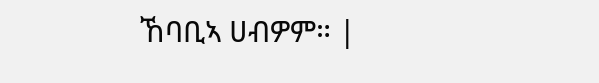ኸባቢኣ ሀብዎም። |